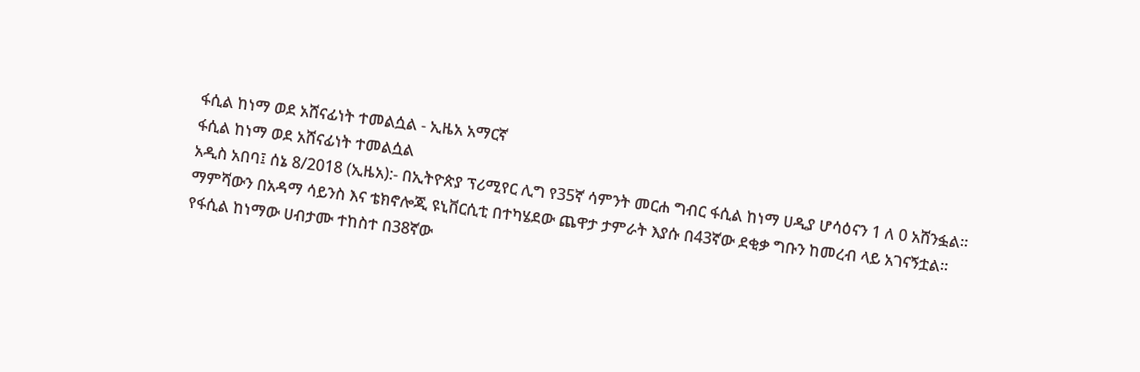ፋሲል ከነማ ወደ አሸናፊነት ተመልሷል - ኢዜአ አማርኛ
ፋሲል ከነማ ወደ አሸናፊነት ተመልሷል
አዲስ አበባ፤ ሰኔ 8/2018 (ኢዜአ):- በኢትዮጵያ ፕሪሚየር ሊግ የ35ኛ ሳምንት መርሐ ግብር ፋሲል ከነማ ሀዲያ ሆሳዕናን 1 ለ 0 አሸንፏል።
ማምሻውን በአዳማ ሳይንስ እና ቴክኖሎጂ ዩኒቨርሲቲ በተካሄደው ጨዋታ ታምራት እያሱ በ43ኛው ደቂቃ ግቡን ከመረብ ላይ አገናኝቷል።
የፋሲል ከነማው ሀብታሙ ተከስተ በ38ኛው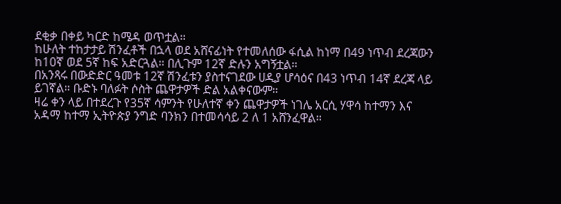ደቂቃ በቀይ ካርድ ከሜዳ ወጥቷል።
ከሁለት ተከታታይ ሽንፈቶች በኋላ ወደ አሸናፊነት የተመለሰው ፋሲል ከነማ በ49 ነጥብ ደረጃውን ከ10ኛ ወደ 5ኛ ከፍ አድርጓል። በሊጉም 12ኛ ድሉን አግኝቷል።
በአንጻሩ በውድድር ዓመቱ 12ኛ ሽንፈቱን ያስተናገደው ሀዲያ ሆሳዕና በ43 ነጥብ 14ኛ ደረጃ ላይ ይገኛል። ቡድኑ ባለፉት ሶስት ጨዋታዎች ድል አልቀናውም።
ዛሬ ቀን ላይ በተደረጉ የ35ኛ ሳምንት የሁለተኛ ቀን ጨዋታዎች ነገሌ አርሲ ሃዋሳ ከተማን እና አዳማ ከተማ ኢትዮጵያ ንግድ ባንክን በተመሳሳይ 2 ለ 1 አሸንፈዋል።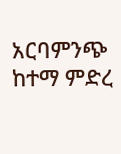አርባምንጭ ከተማ ምድረ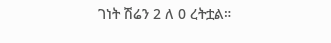ገነት ሽሬን 2 ለ 0 ረትቷል።